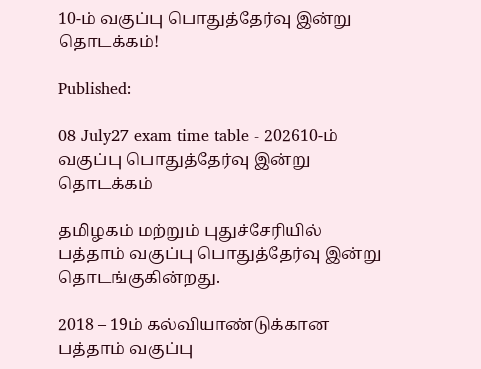10-ம் வகுப்பு பொதுத்தேர்வு இன்று தொடக்கம்!

Published:

08 July27 exam time table - 202610-ம் வகுப்பு பொதுத்தேர்வு இன்று தொடக்கம்

தமிழகம் மற்றும் புதுச்சேரியில் பத்தாம் வகுப்பு பொதுத்தேர்வு இன்று தொடங்குகின்றது.

2018 – 19ம் கல்வியாண்டுக்கான பத்தாம் வகுப்பு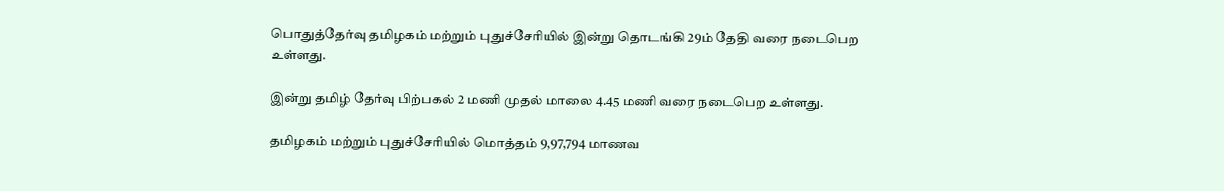பொதுத்தேர்வு தமிழகம் மற்றும் புதுச்சேரியில் இன்று தொடங்கி 29ம் தேதி வரை நடைபெற உள்ளது.

இன்று தமிழ் தேர்வு பிற்பகல் 2 மணி முதல் மாலை 4.45 மணி வரை நடைபெற உள்ளது.

தமிழகம் மற்றும் புதுச்சேரியில் மொத்தம் 9,97,794 மாணவ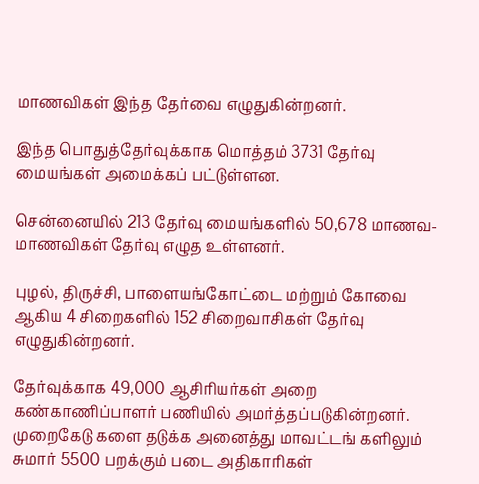மாணவிகள் இந்த தேர்வை எழுதுகின்றனர்.

இந்த பொதுத்தேர்வுக்காக மொத்தம் 3731 தேர்வு மையங்கள் அமைக்கப் பட்டுள்ளன.

சென்னையில் 213 தேர்வு மையங்களில் 50,678 மாணவ-மாணவிகள் தேர்வு எழுத உள்ளனர்.

புழல், திருச்சி, பாளையங்கோட்டை மற்றும் கோவை ஆகிய 4 சிறைகளில் 152 சிறைவாசிகள் தேர்வு எழுதுகின்றனர்.

தேர்வுக்காக 49,000 ஆசிரியர்கள் அறை கண்காணிப்பாளர் பணியில் அமர்த்தப்படுகின்றனர். முறைகேடு களை தடுக்க அனைத்து மாவட்டங் களிலும் சுமார் 5500 பறக்கும் படை அதிகாரிகள்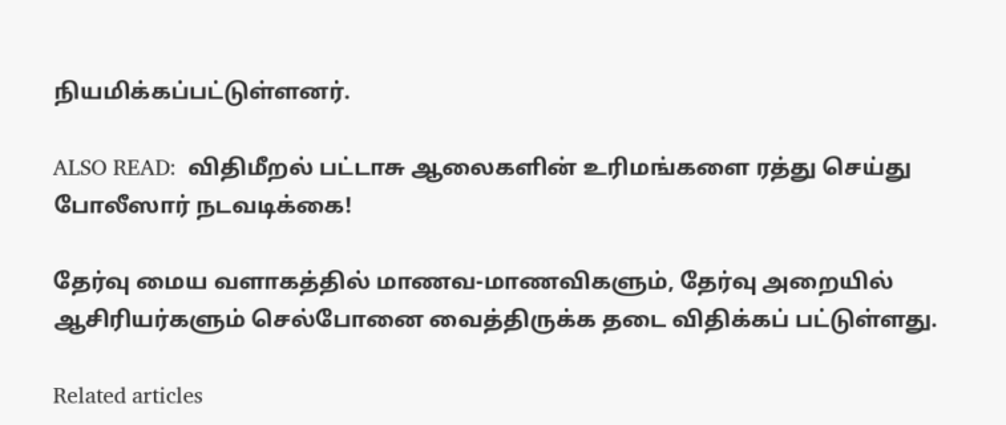நியமிக்கப்பட்டுள்ளனர்.

ALSO READ:  விதிமீறல் பட்டாசு ஆலைகளின் உரிமங்களை ரத்து செய்து போலீஸார் நடவடிக்கை!

தேர்வு மைய வளாகத்தில் மாணவ-மாணவிகளும், தேர்வு அறையில் ஆசிரியர்களும் செல்போனை வைத்திருக்க தடை விதிக்கப் பட்டுள்ளது.

Related articles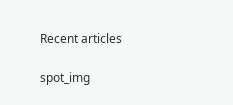Recent articles

spot_img